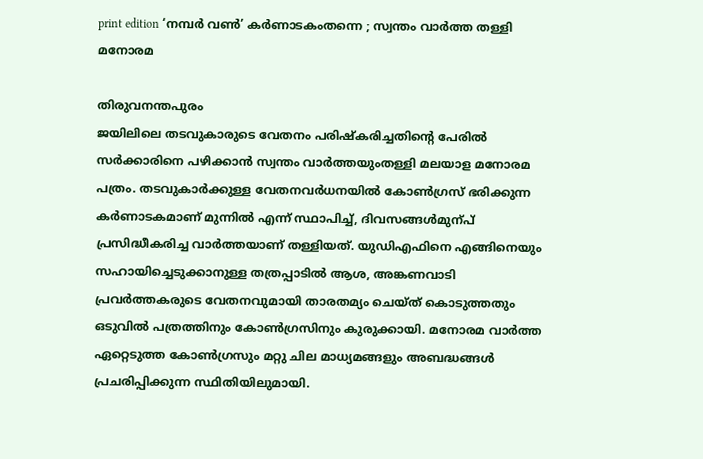print edition ‘നമ്പർ വൺ’ കർണാടകംതന്നെ ; സ്വന്തം വാർത്ത തള്ളി മനോരമ

തിരുവനന്തപുരം
ജയിലിലെ തടവുകാരുടെ വേതനം പരിഷ്കരിച്ചതിന്റെ പേരിൽ സർക്കാരിനെ പഴിക്കാൻ സ്വന്തം വാർത്തയുംതള്ളി മലയാള മനോരമ പത്രം. തടവുകാർക്കുള്ള വേതനവർധനയിൽ കോൺഗ്രസ് ഭരിക്കുന്ന കർണാടകമാണ് മുന്നിൽ എന്ന് സ്ഥാപിച്ച്, ദിവസങ്ങൾമുന്പ് പ്രസിദ്ധീകരിച്ച വാർത്തയാണ് തള്ളിയത്. യുഡിഎഫിനെ എങ്ങിനെയും സഹായിച്ചെടുക്കാനുള്ള തത്രപ്പാടിൽ ആശ, അങ്കണവാടി പ്രവർത്തകരുടെ വേതനവുമായി താരതമ്യം ചെയ്ത് കൊടുത്തതും ഒടുവിൽ പത്രത്തിനും കോൺഗ്രസിനും കുരുക്കായി. മനോരമ വാർത്ത ഏറ്റെടുത്ത കോൺഗ്രസും മറ്റു ചില മാധ്യമങ്ങളും അബദ്ധങ്ങൾ പ്രചരിപ്പിക്കുന്ന സ്ഥിതിയിലുമായി.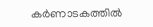കർണാടകത്തിൽ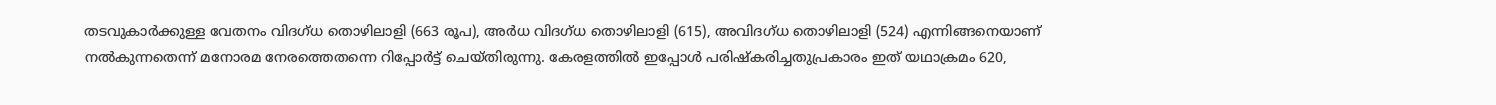തടവുകാർക്കുള്ള വേതനം വിദഗ്ധ തൊഴിലാളി (663 രൂപ), അർധ വിദഗ്ധ തൊഴിലാളി (615), അവിദഗ്ധ തൊഴിലാളി (524) എന്നിങ്ങനെയാണ് നൽകുന്നതെന്ന് മനോരമ നേരത്തെതന്നെ റിപ്പോർട്ട് ചെയ്തിരുന്നു. കേരളത്തിൽ ഇപ്പോൾ പരിഷ്കരിച്ചതുപ്രകാരം ഇത് യഥാക്രമം 620,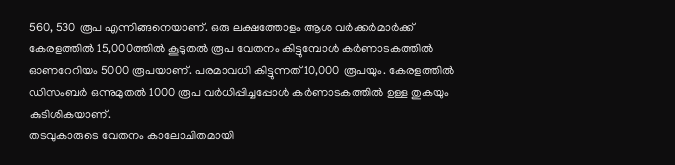560, 530 രൂപ എന്നിങ്ങനെയാണ്. ഒരു ലക്ഷത്തോളം ആശ വർക്കർമാർക്ക് കേരളത്തിൽ 15,000ത്തിൽ കൂടുതൽ രൂപ വേതനം കിട്ടുമ്പോൾ കർണാടകത്തിൽ ഓണറേറിയം 5000 രൂപയാണ്. പരമാവധി കിട്ടുന്നത് 10,000 രൂപയും. കേരളത്തിൽ ഡിസംബർ ഒന്നുമുതൽ 1000 രൂപ വർധിപ്പിച്ചപ്പോൾ കർണാടകത്തിൽ ഉള്ള തുകയും കുടിശികയാണ്.
തടവുകാരുടെ വേതനം കാലോചിതമായി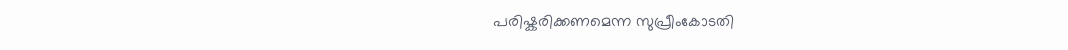പരിഷ്കരിക്കണമെന്ന സുപ്രീംകോടതി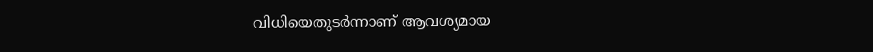വിധിയെതുടർന്നാണ് ആവശ്യമായ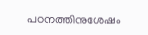പഠനത്തിനുശേഷം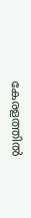കേരളത്തിൽ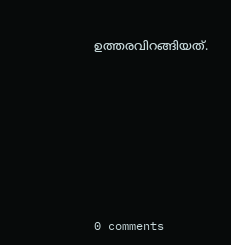ഉത്തരവിറങ്ങിയത്.










0 comments